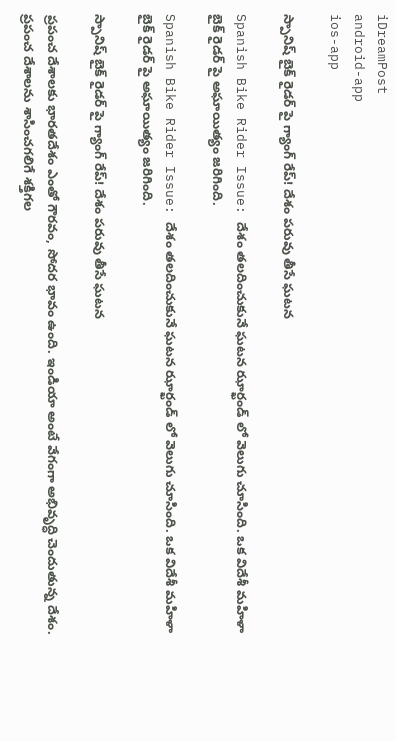iDreamPost
android-app
ios-app

స్పానిష్ బైక్ రైడర్ పై గ్యాంగ్ రేప్! దేశం పరువు తీసే ఘటన

Spanish Bike Rider Issue: దేశం తలదించుకునే ఘటన ఝార్ఖండ్ లో వెలుగు చూసింది. ఒక విదేశీ మహిళా బైక్ రైడర్ పై అఘాయిత్యం జరిగింది.

Spanish Bike Rider Issue: దేశం తలదించుకునే ఘటన ఝార్ఖండ్ లో వెలుగు చూసింది. ఒక విదేశీ మహిళా బైక్ రైడర్ పై అఘాయిత్యం జరిగింది.

స్పానిష్ బైక్ రైడర్ పై గ్యాంగ్ రేప్! దేశం పరువు తీసే ఘటన

ప్రపంచ దేశాలకు భారతదేశం ఎంతో గౌరవం, సోదర భావం ఉంది. ఇండియా అంటే వేగంగా అభివృద్ధి చెందుతున్న దేశం. ప్రపంచ దేశాలను శాసించగలిగే శక్తిగల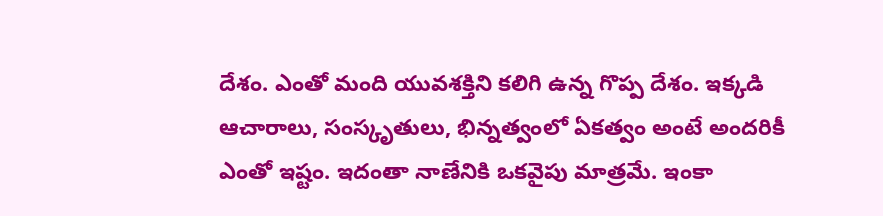దేశం. ఎంతో మంది యువశక్తిని కలిగి ఉన్న గొప్ప దేశం. ఇక్కడి ఆచారాలు, సంస్కృతులు, భిన్నత్వంలో ఏకత్వం అంటే అందరికీ ఎంతో ఇష్టం. ఇదంతా నాణేనికి ఒకవైపు మాత్రమే. ఇంకా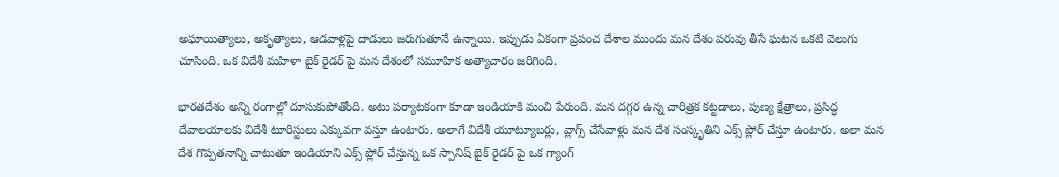అఘాయిత్యాలు, అకృత్యాలు, ఆడవాళ్లపై దాడులు జరుగుతూనే ఉన్నాయి. ఇప్పుడు ఏకంగా ప్రపంచ దేశాల ముందు మన దేశం పరువు తీసే ఘటన ఒకటి వెలుగు చూసింది. ఒక విదేశీ మహిళా బైక్ రైడర్ పై మన దేశంలో సమూహిక అత్యాచారం జరిగింది.

భారతదేశం అన్ని రంగాల్లో దూసుకుపోతోంది. అటు పర్యాటకంగా కూడా ఇండియాకి మంచి పేరుంది. మన దగ్గర ఉన్న చారిత్రక కట్టడాలు, పుణ్య క్షేత్రాలు, ప్రసిద్ధ దేవాలయాలకు విదేశీ టూరిస్టులు ఎక్కువగా వస్తూ ఉంటారు. అలాగే విదేశీ యూట్యూబర్లు, వ్లాగ్స్ చేసేవాళ్లు మన దేశ సంస్కృతిని ఎక్స్ ప్లోర్ చేస్తూ ఉంటారు. అలా మన దేశ గొప్పతనాన్ని చాటుతూ ఇండియాని ఎక్స్ ప్లోర్ చేస్తున్న ఒక స్పానిష్ బైక్ రైడర్ పై ఒక గ్యాంగ్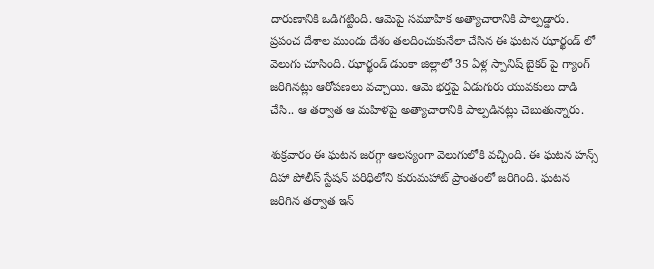దారుణానికి ఒడిగట్టింది. ఆమెపై సమూహిక అత్యాచారానికి పాల్పడ్డారు. ప్రపంచ దేశాల ముందు దేశం తలదించుకునేలా చేసిన ఈ ఘటన ఝార్ఖండ్ లో వెలుగు చూసింది. ఝార్ఖండ్ డుంకా జిల్లాలో 35 ఏళ్ల స్పానిష్ బైకర్ పై గ్యాంగ్ జరిగినట్లు ఆరోపణలు వచ్చాయి. ఆమె భర్తపై ఏడుగురు యువకులు దాడి చేసి.. ఆ తర్వాత ఆ మహిళపై అత్యాచారానికి పాల్పడినట్లు చెబుతున్నారు.

శుక్రవారం ఈ ఘటన జరగ్గా ఆలస్యంగా వెలుగులోకి వచ్చింది. ఈ ఘటన హన్స్ దిహా పోలీస్ స్టేషన్ పరిధిలోని కురుమహాట్ ప్రాంతంలో జరిగింది. ఘటన జరిగిన తర్వాత ఇన్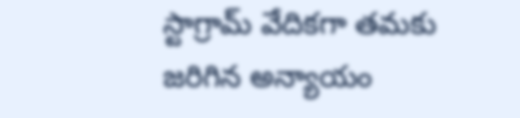స్టాగ్రామ్ వేదికగా తమకు జరిగిన అన్యాయం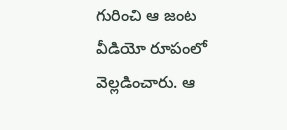గురించి ఆ జంట వీడియో రూపంలో వెల్లడించారు. ఆ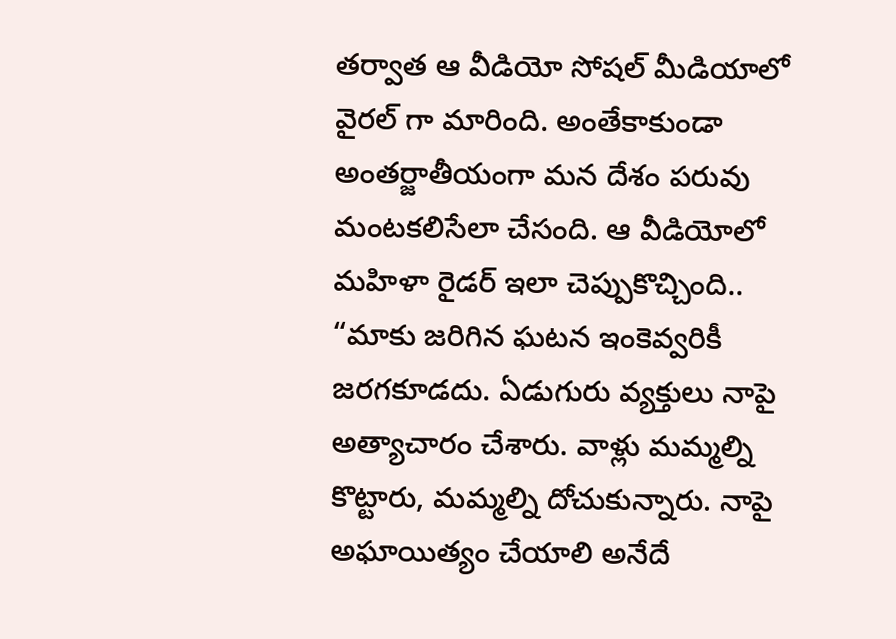తర్వాత ఆ వీడియో సోషల్ మీడియాలో వైరల్ గా మారింది. అంతేకాకుండా అంతర్జాతీయంగా మన దేశం పరువు మంటకలిసేలా చేసంది. ఆ వీడియోలో మహిళా రైడర్ ఇలా చెప్పుకొచ్చింది.. “మాకు జరిగిన ఘటన ఇంకెవ్వరికీ జరగకూడదు. ఏడుగురు వ్యక్తులు నాపై అత్యాచారం చేశారు. వాళ్లు మమ్మల్ని కొట్టారు, మమ్మల్ని దోచుకున్నారు. నాపై అఘాయిత్యం చేయాలి అనేదే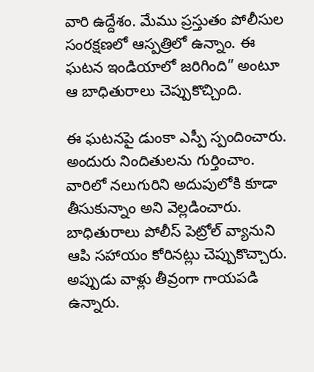వారి ఉద్దేశం. మేము ప్రస్తుతం పోలీసుల సంరక్షణలో ఆస్పత్రిలో ఉన్నాం. ఈ ఘటన ఇండియాలో జరిగింది” అంటూ ఆ బాధితురాలు చెప్పుకొచ్చింది.

ఈ ఘటనపై డుంకా ఎస్పీ స్పందించారు. అందురు నిందితులను గుర్తించాం. వారిలో నలుగురిని అదుపులోకి కూడా తీసుకున్నాం అని వెల్లడించారు. బాధితురాలు పోలీస్ పెట్రోల్ వ్యానుని ఆపి సహాయం కోరినట్లు చెప్పుకొచ్చారు. అప్పుడు వాళ్లు తీవ్రంగా గాయపడి ఉన్నారు.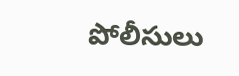పోలీసులు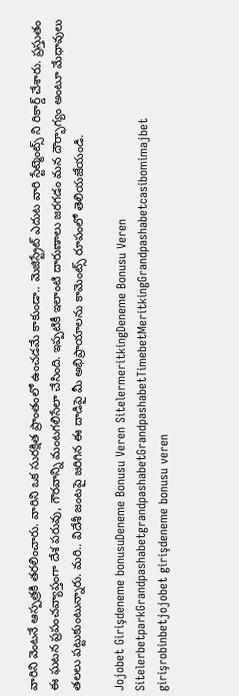వారిని వెంటనే ఆస్పత్రకి తరలించారు. వారిని ఒక సురక్షిత ప్రాంతంలో ఉంచడమే కాకుండా.. మెజిస్ట్రేట్ ఎదుట వారి స్టేట్మెంట్స్ ని రికార్డ్ చేశారు. ప్రస్తుతం ఈ ఘటన ప్రపంచవ్యాప్తంగా దేశ పరువు, గౌరవాన్ని మంటగలిసేలా చేసింది. ఇప్పటికీ ఇలాంటి దారుణాలు జరగడం మన దౌర్భాగ్యం అంటూ మేధావులు తలలు పట్టుకుంటున్నారు. మరి.. విదేశీ జంటపై జరిగిన ఈ దాడిపై మీ అభిప్రాయాలను కామెంట్స్ రూపంలో తెలియజేయండి.

Jojobet Girişdeneme bonusuDeneme Bonusu Veren SitelermeritkingDeneme Bonusu Veren SitelerbetparkGrandpashabetgrandpashabetGrandpashabetTimebetMeritkingGrandpashabetcasibomimajbet girişrobinbetjojobet girişdeneme bonusu veren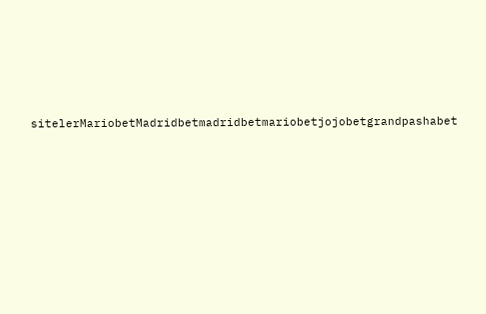sitelerMariobetMadridbetmadridbetmariobetjojobetgrandpashabet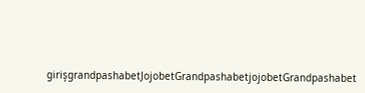girişgrandpashabetJojobetGrandpashabetjojobetGrandpashabet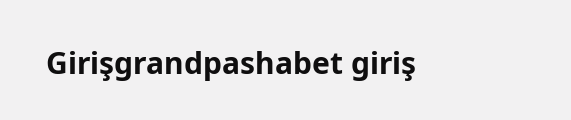Girişgrandpashabet giriş